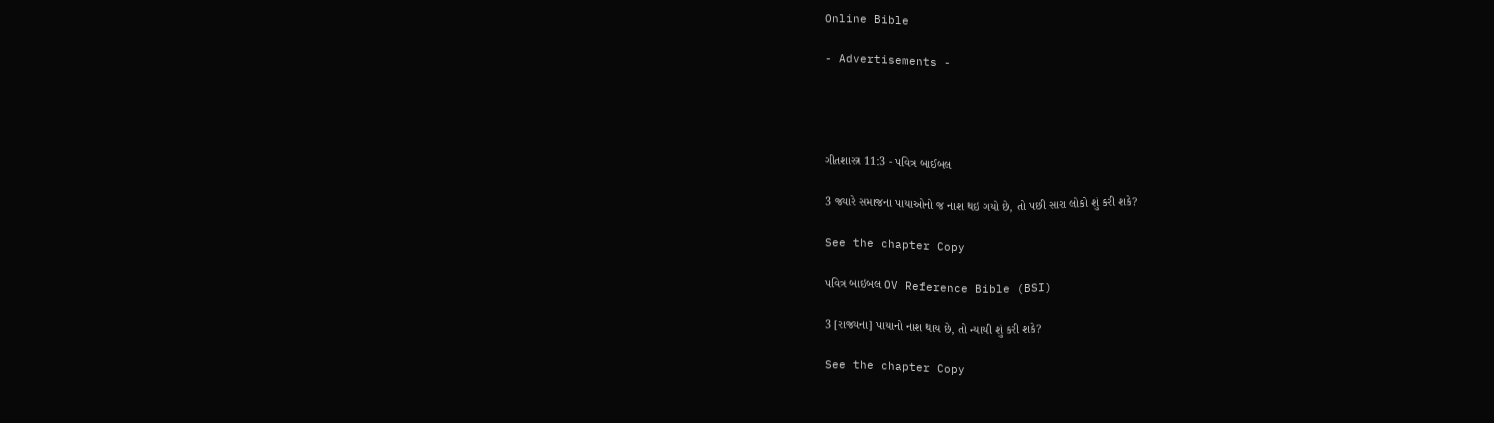Online Bible

- Advertisements -




ગીતશાસ્ત્ર 11:3 - પવિત્ર બાઈબલ

3 જ્યારે સમાજના પાયાઓનો જ નાશ થઇ ગયો છે, તો પછી સારા લોકો શું કરી શકે?

See the chapter Copy

પવિત્ર બાઇબલ OV Reference Bible (BSI)

3 [રાજ્યના] પાયાનો નાશ થાય છે, તો ન્યાયી શું કરી શકે?

See the chapter Copy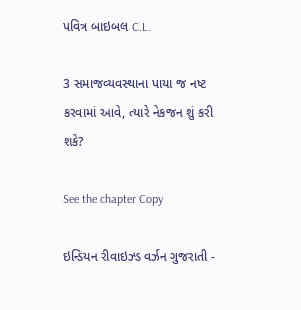પવિત્ર બાઇબલ C.L.

3 સમાજવ્યવસ્થાના પાયા જ નષ્ટ કરવામાં આવે, ત્યારે નેકજન શું કરી શકે?

See the chapter Copy

ઇન્ડિયન રીવાઇઝ્ડ વર્ઝન ગુજરાતી -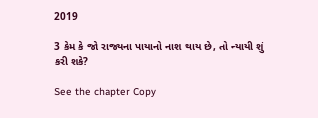2019

3 કેમ કે જો રાજ્યના પાયાનો નાશ થાય છે, તો ન્યાયી શું કરી શકે?

See the chapter Copy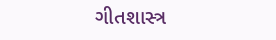ગીતશાસ્ત્ર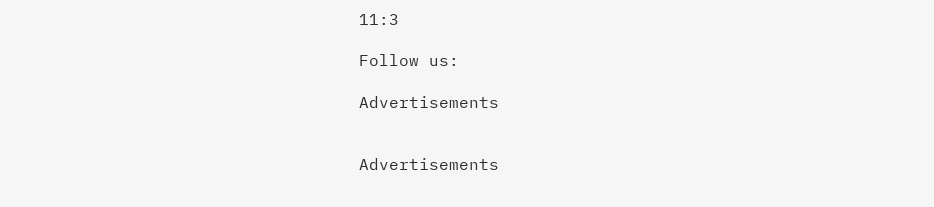11:3

Follow us:

Advertisements


Advertisements